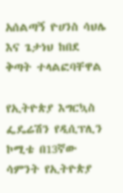አሰልጣኝ ዮሀንስ ሳህሌ እና ጌታነህ ከበደ ቅጣት ተላልፎባቸዋል

የኢትዮጵያ እግርኳስ ፌዴሬሽን የዲሲፕሊን ኮሚቴ በ13ኛው ሳምንት የኢትዮጵያ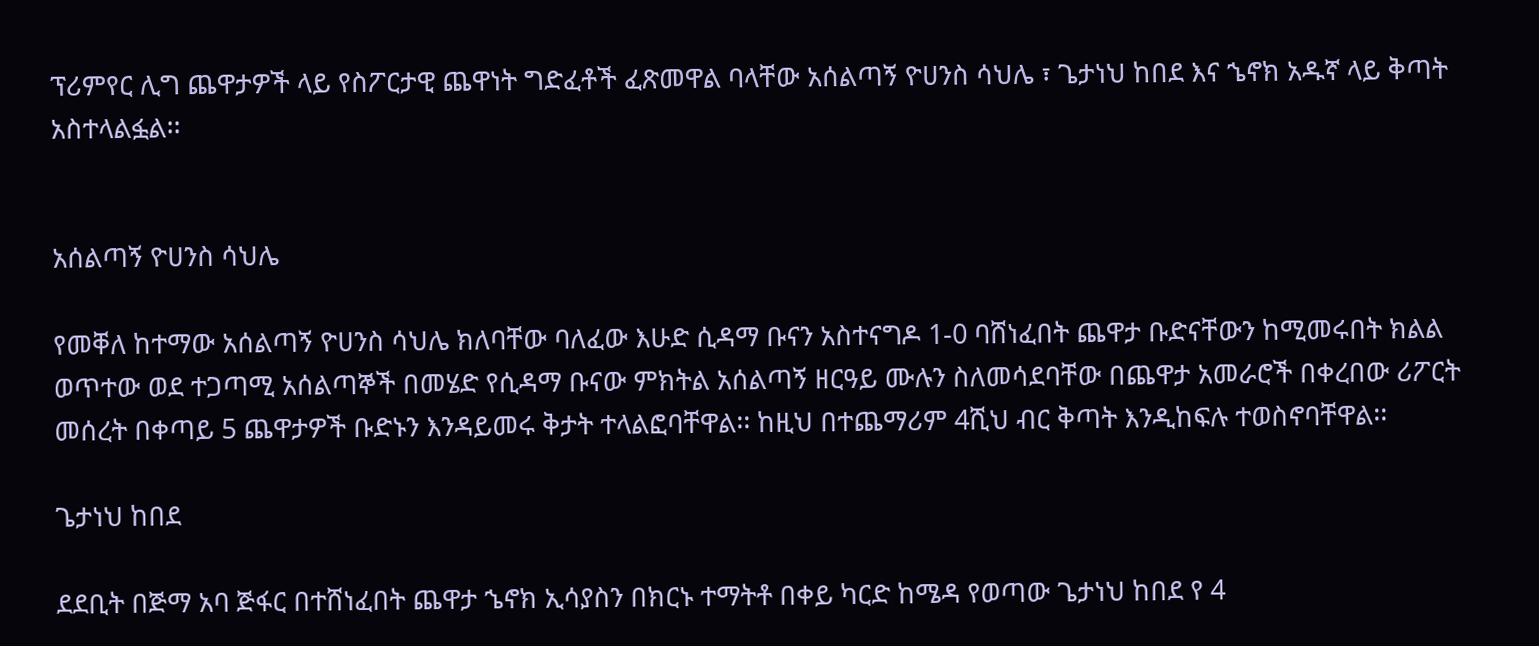ፕሪምየር ሊግ ጨዋታዎች ላይ የስፖርታዊ ጨዋነት ግድፈቶች ፈጽመዋል ባላቸው አሰልጣኝ ዮሀንስ ሳህሌ ፣ ጌታነህ ከበደ እና ኄኖክ አዱኛ ላይ ቅጣት አስተላልፏል፡፡


አሰልጣኝ ዮሀንስ ሳህሌ

የመቐለ ከተማው አሰልጣኝ ዮሀንስ ሳህሌ ክለባቸው ባለፈው እሁድ ሲዳማ ቡናን አስተናግዶ 1-0 ባሸነፈበት ጨዋታ ቡድናቸውን ከሚመሩበት ክልል ወጥተው ወደ ተጋጣሚ አሰልጣኞች በመሄድ የሲዳማ ቡናው ምክትል አሰልጣኝ ዘርዓይ ሙሉን ስለመሳደባቸው በጨዋታ አመራሮች በቀረበው ሪፖርት መሰረት በቀጣይ 5 ጨዋታዎች ቡድኑን እንዳይመሩ ቅታት ተላልፎባቸዋል፡፡ ከዚህ በተጨማሪም 4ሺህ ብር ቅጣት እንዲከፍሉ ተወስኖባቸዋል፡፡

ጌታነህ ከበደ

ደደቢት በጅማ አባ ጅፋር በተሸነፈበት ጨዋታ ኄኖክ ኢሳያስን በክርኑ ተማትቶ በቀይ ካርድ ከሜዳ የወጣው ጌታነህ ከበደ የ 4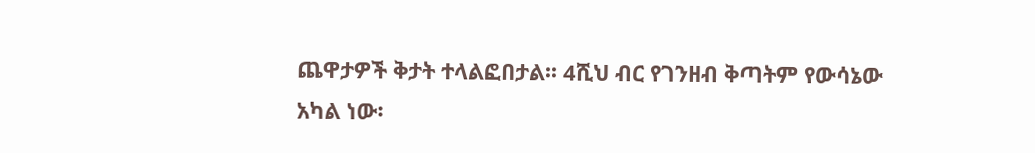ጨዋታዎች ቅታት ተላልፎበታል፡፡ 4ሺህ ብር የገንዘብ ቅጣትም የውሳኔው አካል ነው፡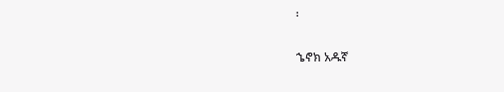፡

ኄኖክ አዱኛ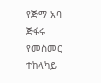የጅማ አባ ጅፋሩ የመስመር ተከላካይ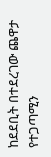ከደደቢት በተደረገው ጨዋታ የተጋጣሚን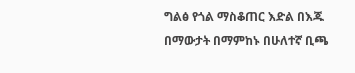ግልፅ የጎል ማስቆጠር እድል በእጁ በማውታት በማምከኑ በሁለተኛ ቢጫ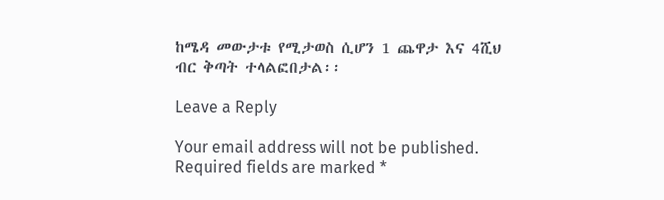ከሜዳ መውታቱ የሚታወስ ሲሆን 1 ጨዋታ እና 4ሺህ ብር ቅጣት ተላልፎበታል፡፡

Leave a Reply

Your email address will not be published. Required fields are marked *